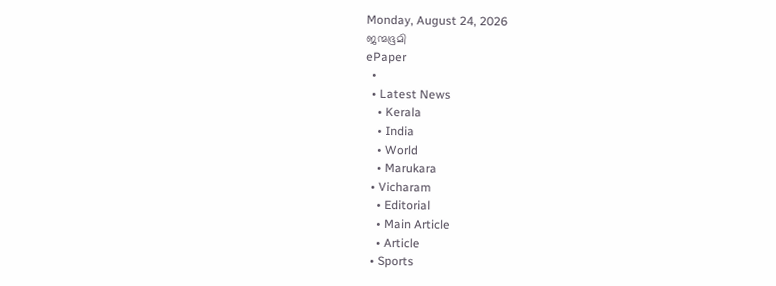Monday, August 24, 2026
ജന്മഭൂമി
ePaper
  •
  • Latest News
    • Kerala
    • India
    • World
    • Marukara
  • Vicharam
    • Editorial
    • Main Article
    • Article
  • Sports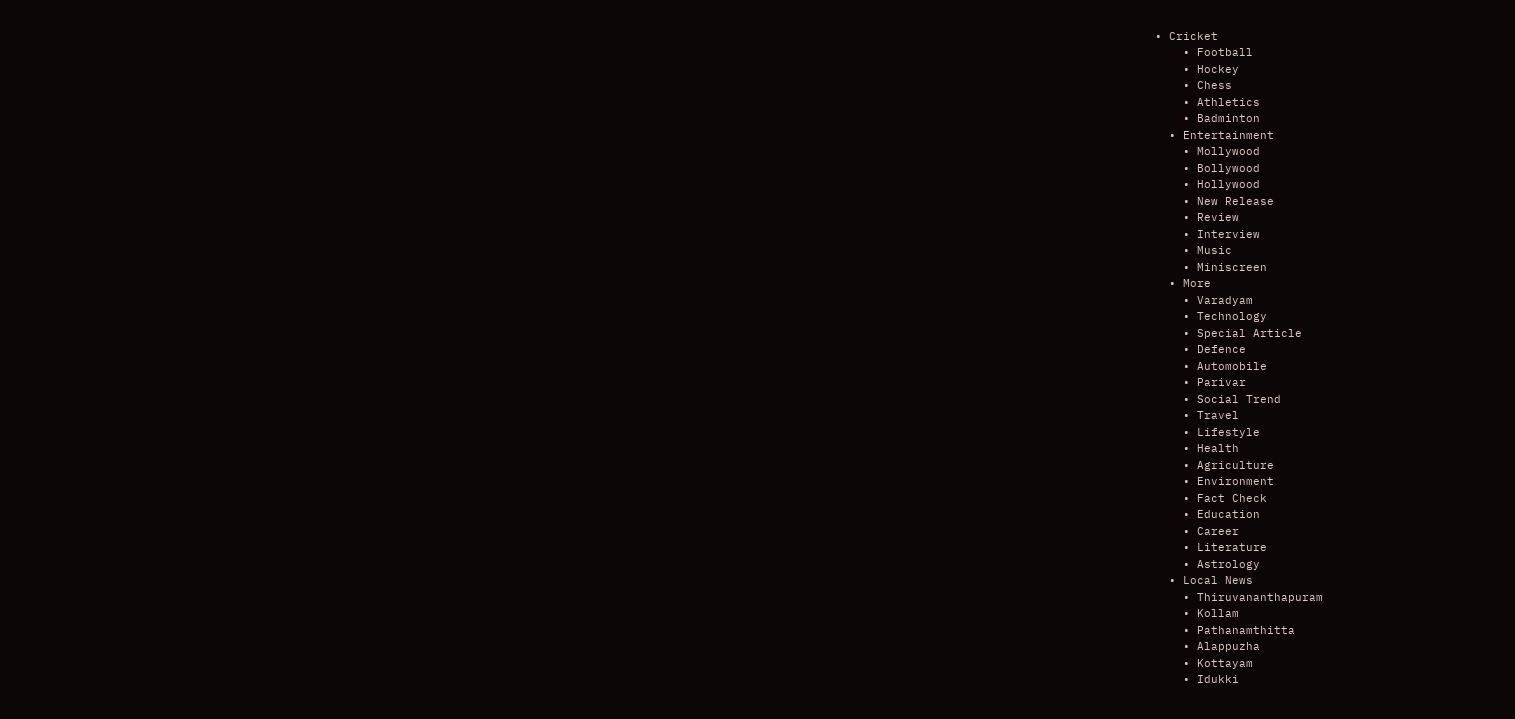• Cricket
    • Football
    • Hockey
    • Chess
    • Athletics
    • Badminton
  • Entertainment
    • Mollywood
    • Bollywood
    • Hollywood
    • New Release
    • Review
    • Interview
    • Music
    • Miniscreen
  • More
    • Varadyam
    • Technology
    • Special Article
    • Defence
    • Automobile
    • Parivar
    • Social Trend
    • Travel
    • Lifestyle
    • Health
    • Agriculture
    • Environment
    • Fact Check
    • Education
    • Career
    • Literature
    • Astrology
  • Local News
    • Thiruvananthapuram
    • Kollam
    • Pathanamthitta
    • Alappuzha
    • Kottayam
    • Idukki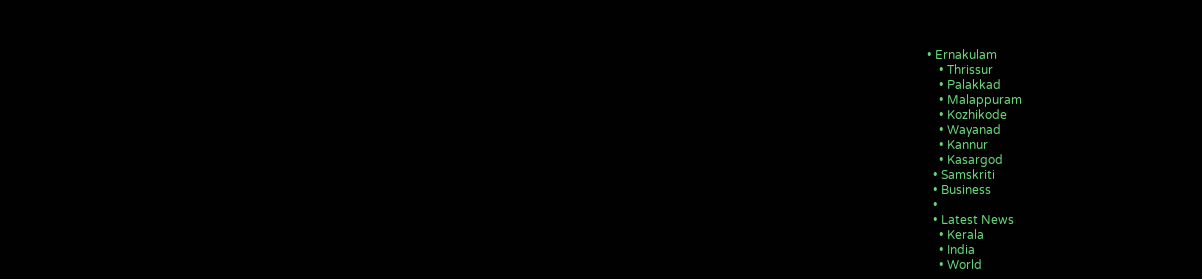• Ernakulam
    • Thrissur
    • Palakkad
    • Malappuram
    • Kozhikode
    • Wayanad
    • Kannur
    • Kasargod
  • Samskriti
  • Business
  •
  • Latest News
    • Kerala
    • India
    • World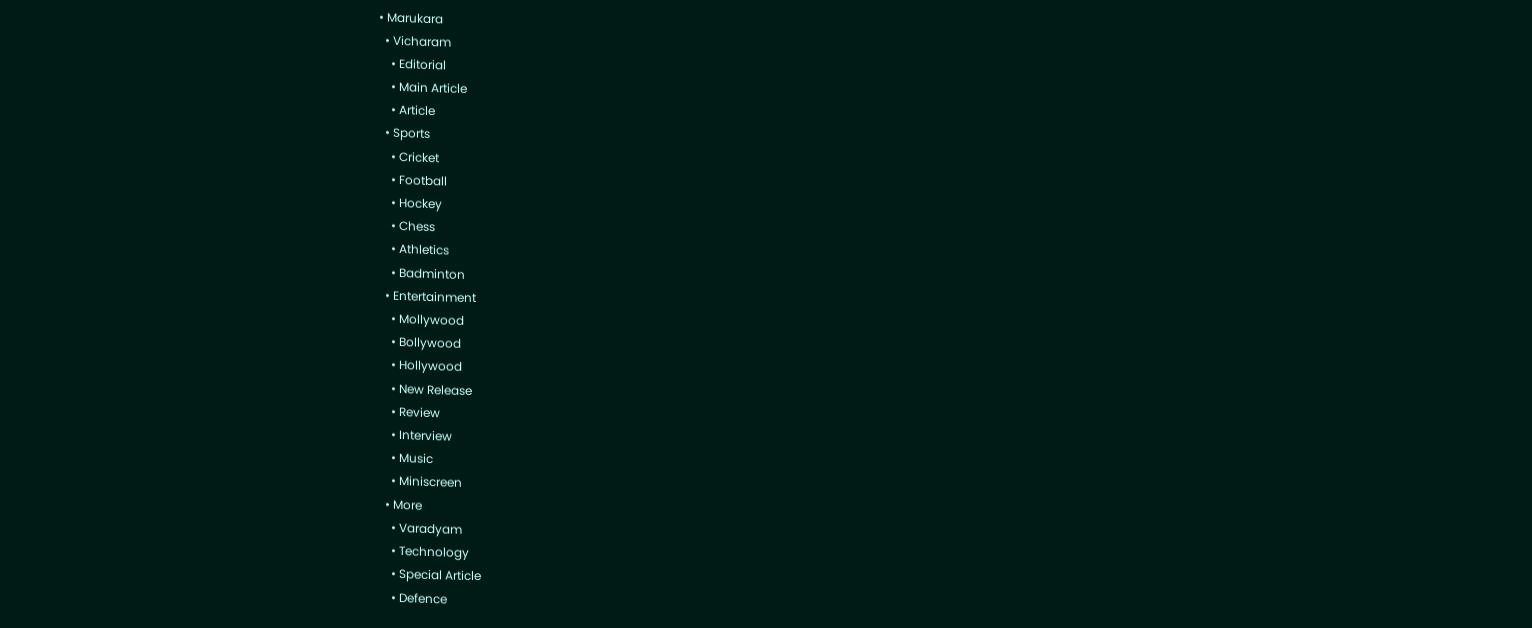• Marukara
  • Vicharam
    • Editorial
    • Main Article
    • Article
  • Sports
    • Cricket
    • Football
    • Hockey
    • Chess
    • Athletics
    • Badminton
  • Entertainment
    • Mollywood
    • Bollywood
    • Hollywood
    • New Release
    • Review
    • Interview
    • Music
    • Miniscreen
  • More
    • Varadyam
    • Technology
    • Special Article
    • Defence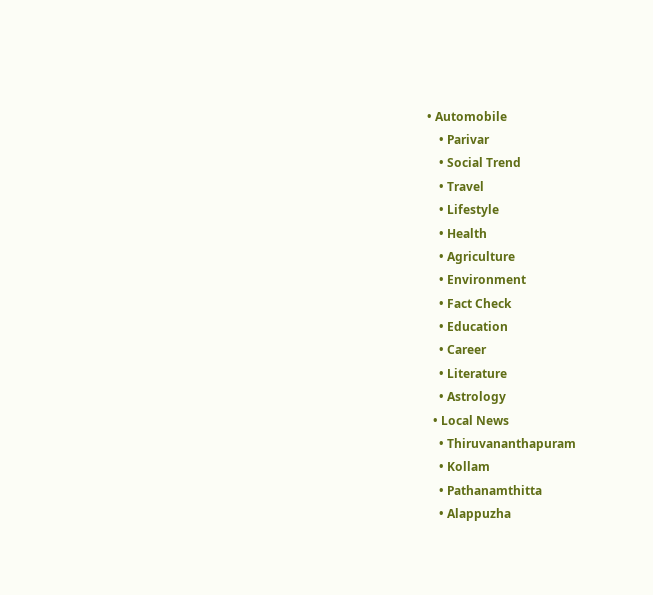• Automobile
    • Parivar
    • Social Trend
    • Travel
    • Lifestyle
    • Health
    • Agriculture
    • Environment
    • Fact Check
    • Education
    • Career
    • Literature
    • Astrology
  • Local News
    • Thiruvananthapuram
    • Kollam
    • Pathanamthitta
    • Alappuzha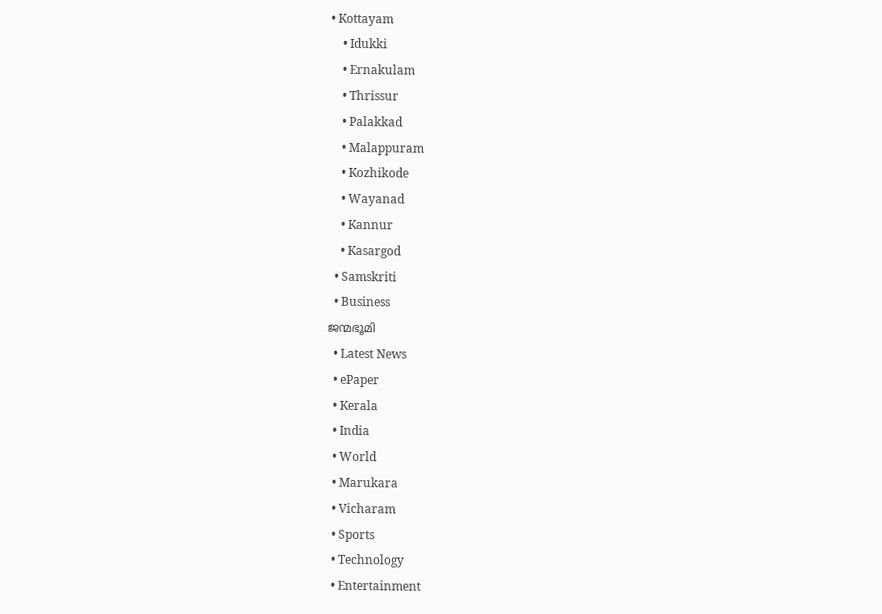• Kottayam
    • Idukki
    • Ernakulam
    • Thrissur
    • Palakkad
    • Malappuram
    • Kozhikode
    • Wayanad
    • Kannur
    • Kasargod
  • Samskriti
  • Business
ജന്മഭൂമി
  • Latest News
  • ePaper
  • Kerala
  • India
  • World
  • Marukara
  • Vicharam
  • Sports
  • Technology
  • Entertainment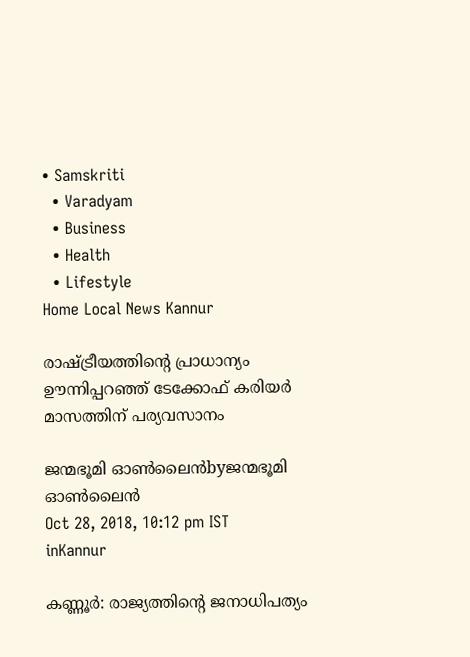• Samskriti
  • Varadyam
  • Business
  • Health
  • Lifestyle
Home Local News Kannur

രാഷ്‌ട്രീയത്തിന്റെ പ്രാധാന്യം ഊന്നിപ്പറഞ്ഞ് ടേക്കോഫ് കരിയര്‍ മാസത്തിന് പര്യവസാനം

ജന്മഭൂമി ഓണ്‍ലൈന്‍byജന്മഭൂമി ഓണ്‍ലൈന്‍
Oct 28, 2018, 10:12 pm IST
inKannur

കണ്ണൂര്‍: രാജ്യത്തിന്റെ ജനാധിപത്യം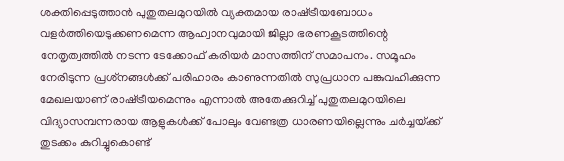ശക്തിപ്പെടുത്താന്‍ പുതുതലമുറയില്‍ വ്യക്തമായ രാഷ്‌ട്രീയബോധം വളര്‍ത്തിയെടുക്കണമെന്ന ആഹ്വാനവുമായി ജില്ലാ ഭരണകൂടത്തിന്റെ നേതൃത്വത്തില്‍ നടന്ന ടേക്കോഫ് കരിയര്‍ മാസത്തിന് സമാപനം. സമൂഹം നേരിടുന്ന പ്രശ്‌നങ്ങള്‍ക്ക് പരിഹാരം കാണുന്നതില്‍ സുപ്രധാന പങ്കുവഹിക്കുന്ന മേഖലയാണ് രാഷ്‌ട്രീയമെന്നും എന്നാല്‍ അതേക്കുറിച്ച് പുതുതലമുറയിലെ വിദ്യാസമ്പന്നരായ ആളുകള്‍ക്ക് പോലും വേണ്ടത്ര ധാരണയില്ലെന്നും ചര്‍ച്ചയ്‌ക്ക് തുടക്കം കുറിച്ചുകൊണ്ട്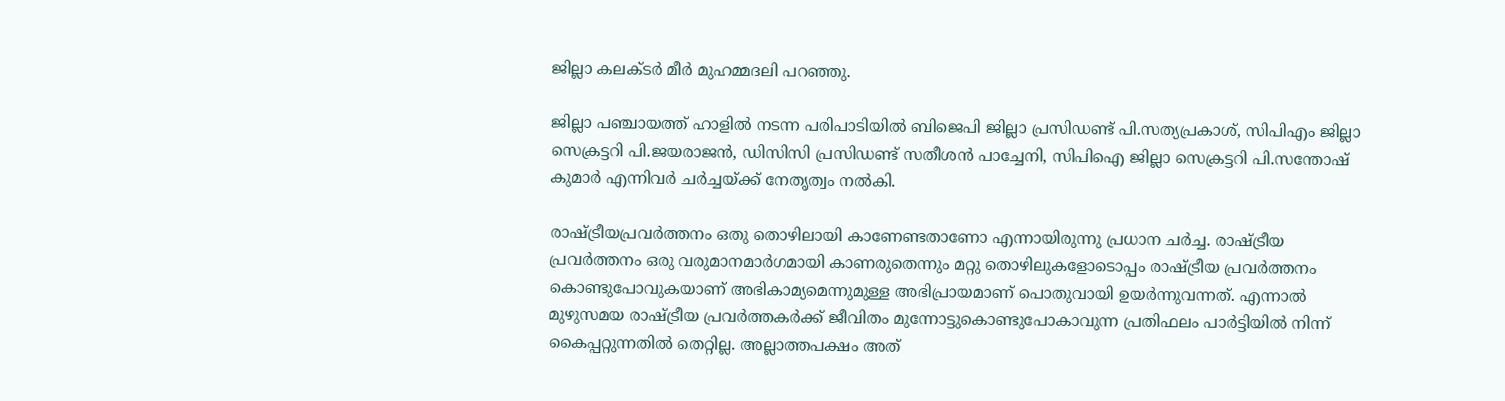ജില്ലാ കലക്ടര്‍ മീര്‍ മുഹമ്മദലി പറഞ്ഞു.

ജില്ലാ പഞ്ചായത്ത് ഹാളില്‍ നടന്ന പരിപാടിയില്‍ ബിജെപി ജില്ലാ പ്രസിഡണ്ട് പി.സത്യപ്രകാശ്, സിപിഎം ജില്ലാ സെക്രട്ടറി പി.ജയരാജന്‍, ഡിസിസി പ്രസിഡണ്ട് സതീശന്‍ പാച്ചേനി, സിപിഐ ജില്ലാ സെക്രട്ടറി പി.സന്തോഷ് കുമാര്‍ എന്നിവര്‍ ചര്‍ച്ചയ്‌ക്ക് നേതൃത്വം നല്‍കി.

രാഷ്‌ട്രീയപ്രവര്‍ത്തനം ഒതു തൊഴിലായി കാണേണ്ടതാണോ എന്നായിരുന്നു പ്രധാന ചര്‍ച്ച. രാഷ്‌ട്രീയ പ്രവര്‍ത്തനം ഒരു വരുമാനമാര്‍ഗമായി കാണരുതെന്നും മറ്റു തൊഴിലുകളോടൊപ്പം രാഷ്‌ട്രീയ പ്രവര്‍ത്തനം കൊണ്ടുപോവുകയാണ് അഭികാമ്യമെന്നുമുള്ള അഭിപ്രായമാണ് പൊതുവായി ഉയര്‍ന്നുവന്നത്. എന്നാല്‍ മുഴുസമയ രാഷ്‌ട്രീയ പ്രവര്‍ത്തകര്‍ക്ക് ജീവിതം മുന്നോട്ടുകൊണ്ടുപോകാവുന്ന പ്രതിഫലം പാര്‍ട്ടിയില്‍ നിന്ന് കൈപ്പറ്റുന്നതില്‍ തെറ്റില്ല. അല്ലാത്തപക്ഷം അത്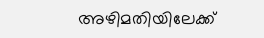അഴിമതിയിലേക്ക്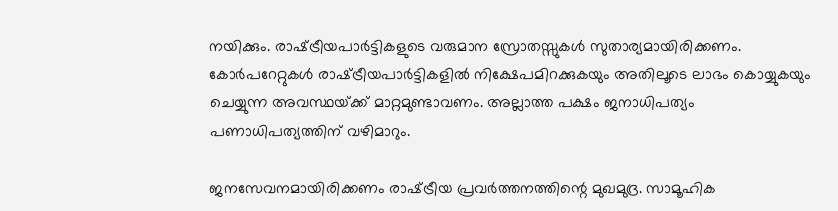നയിക്കും. രാഷ്‌ട്രീയപാര്‍ട്ടികളുടെ വരുമാന സ്രോതസ്സുകള്‍ സുതാര്യമായിരിക്കണം. കോര്‍പറേറ്റുകള്‍ രാഷ്‌ട്രീയപാര്‍ട്ടികളില്‍ നിക്ഷേപമിറക്കുകയും അതിലൂടെ ലാഭം കൊയ്യുകയും ചെയ്യുന്ന അവസ്ഥയ്‌ക്ക് മാറ്റമുണ്ടാവണം. അല്ലാത്ത പക്ഷം ജനാധിപത്യം പണാധിപത്യത്തിന് വഴിമാറും.

ജനസേവനമായിരിക്കണം രാഷ്‌ട്രീയ പ്രവര്‍ത്തനത്തിന്റെ മുഖമുദ്ര. സാമൂഹിക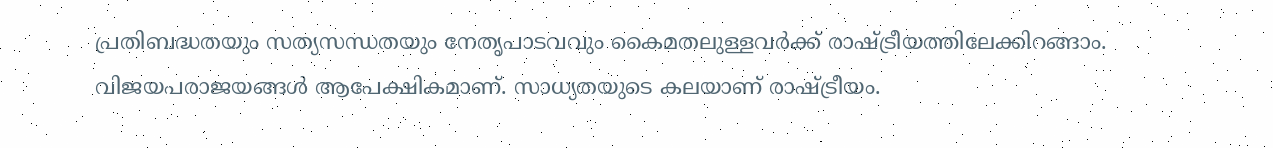പ്രതിബദ്ധതയും സത്യസന്ധതയും നേതൃപാടവവും കൈമതലുള്ളവര്‍ക്ക് രാഷ്‌ട്രീയത്തിലേക്കിറങ്ങാം. വിജയപരാജയങ്ങള്‍ ആപേക്ഷികമാണ്. സാധ്യതയുടെ കലയാണ് രാഷ്‌ട്രീയം.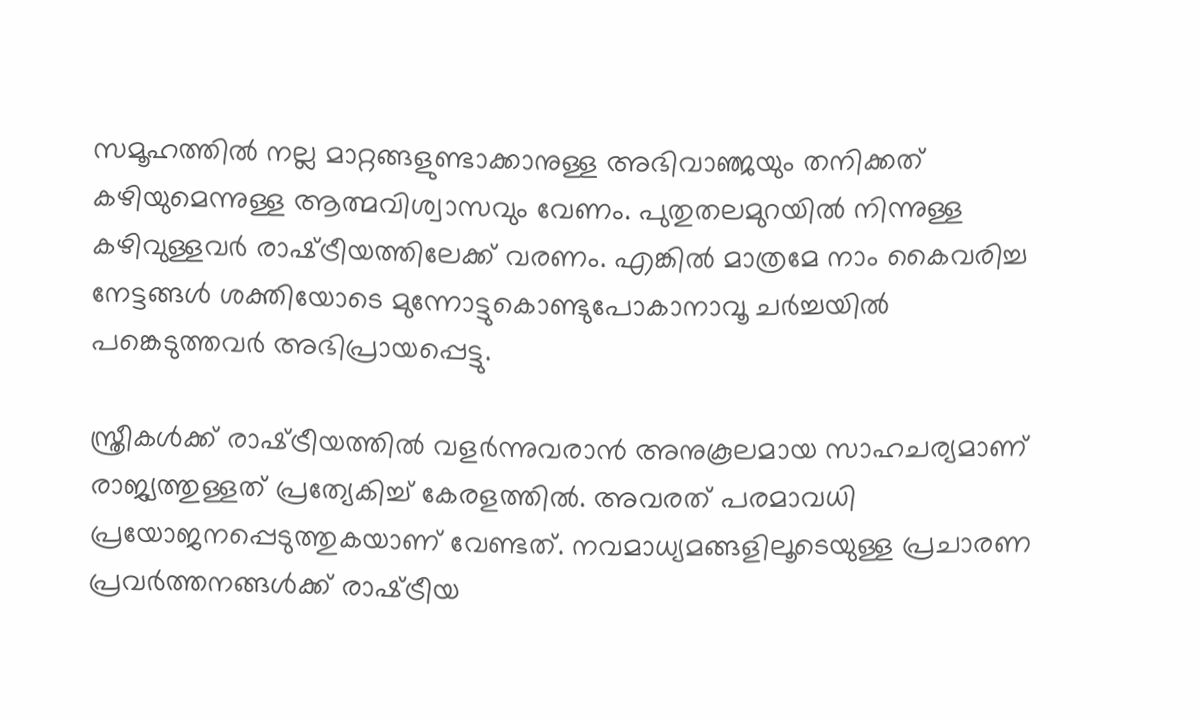സമൂഹത്തില്‍ നല്ല മാറ്റങ്ങളുണ്ടാക്കാനുള്ള അഭിവാഞ്ജയും തനിക്കത് കഴിയുമെന്നുള്ള ആത്മവിശ്വാസവും വേണം. പുതുതലമുറയില്‍ നിന്നുള്ള കഴിവുള്ളവര്‍ രാഷ്‌ട്രീയത്തിലേക്ക് വരണം. എങ്കില്‍ മാത്രമേ നാം കൈവരിച്ച നേട്ടങ്ങള്‍ ശക്തിയോടെ മുന്നോട്ടുകൊണ്ടുപോകാനാവൂ ചര്‍ച്ചയില്‍ പങ്കെടുത്തവര്‍ അഭിപ്രായപ്പെട്ടു.

സ്ത്രീകള്‍ക്ക് രാഷ്‌ട്രീയത്തില്‍ വളര്‍ന്നുവരാന്‍ അനുകൂലമായ സാഹചര്യമാണ് രാജ്യത്തുള്ളത് പ്രത്യേകിച്ച് കേരളത്തില്‍. അവരത് പരമാവധി പ്രയോജനപ്പെടുത്തുകയാണ് വേണ്ടത്. നവമാധ്യമങ്ങളിലൂടെയുള്ള പ്രചാരണ പ്രവര്‍ത്തനങ്ങള്‍ക്ക് രാഷ്‌ട്രീയ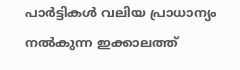പാര്‍ട്ടികള്‍ വലിയ പ്രാധാന്യം നല്‍കുന്ന ഇക്കാലത്ത്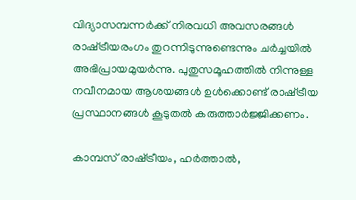വിദ്യാസമ്പന്നര്‍ക്ക് നിരവധി അവസരങ്ങള്‍ രാഷ്‌ട്രീയരംഗം തുറന്നിടുന്നുണ്ടെന്നും ചര്‍ച്ചയില്‍ അഭിപ്രായമുയര്‍ന്നു. പുതുസമൂഹത്തില്‍ നിന്നുള്ള നവീനമായ ആശയങ്ങള്‍ ഉള്‍ക്കൊണ്ട് രാഷ്‌ട്രീയ പ്രസ്ഥാനങ്ങള്‍ കൂടുതല്‍ കരുത്താര്‍ജ്ജിക്കണം.

കാമ്പസ് രാഷ്‌ട്രീയം, ഹര്‍ത്താല്‍,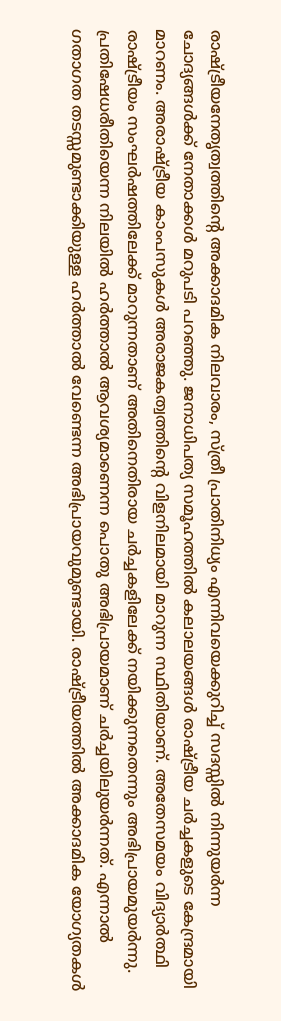രാഷ്‌ട്രീയനേതൃത്വത്തിന്റെ അക്കാദമിക നിലവാരം, സ്ത്രീ പ്രാതിനിധ്യം എന്നിവയെക്കുറിച്ച് സദസ്സില്‍ നിന്നുയര്‍ന്ന ചോദ്യങ്ങള്‍ക്ക് നേതാക്കള്‍ മറുപടി പറഞ്ഞു. ജനാധിപത്യ സമൂഹത്തില്‍ കലാലയങ്ങള്‍ രാഷ്‌ട്രീയ ചര്‍ച്ചകളുടെ കേന്ദ്രമായി മാറണം. അരാഷ്‌ട്രീയ കാംപസുകള്‍ അരാജകത്വത്തിന്റെ വിളനിലമായി മാറുന്ന സ്ഥിതിയാണ്. അതേസമയം വിദ്യാര്‍ത്ഥി രാഷ്‌ട്രീയം സംഘര്‍ഷത്തിലേക്ക് മാറുന്നതാണ് അതിനെതിരായ ചര്‍ച്ചകളിലേക്ക് നയിക്കുന്നതെന്നും അഭിപ്രായമുയര്‍ന്നു. പ്രതിഷേധരീതിയെന്ന നിലയില്‍ ഹര്‍ത്താല്‍ ആവശ്യമാണെന്ന പൊതു അഭിപ്രായമാണ് ചര്‍ച്ചയിലുയര്‍ന്നത്. എന്നാല്‍ ഗതാഗത തടസ്സമുണ്ടാക്കിയുള്ള ഹര്‍ത്താല്‍ വേണ്ടെന്ന അഭിപ്രായവുമുണ്ടായി. രാഷ്‌ട്രീയത്തില്‍ അക്കാദമിക യോഗ്യതകള്‍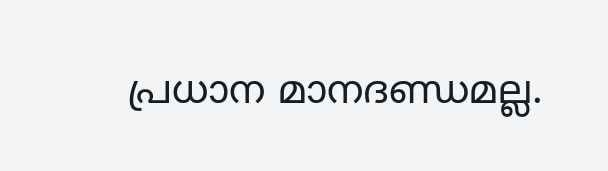പ്രധാന മാനദണ്ഡമല്ല.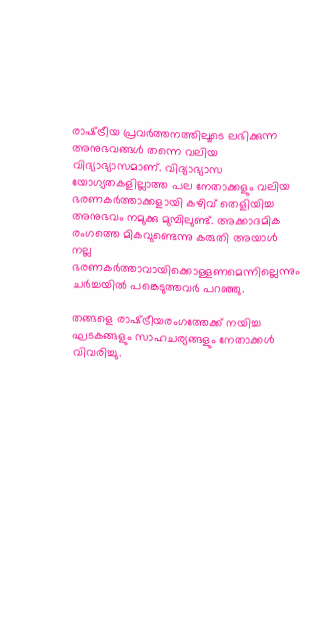രാഷ്‌ട്രീയ പ്രവര്‍ത്തനത്തിലൂടെ ലഭിക്കുന്ന അനുഭവങ്ങള്‍ തന്നെ വലിയ വിദ്യാഭ്യാസമാണ്. വിദ്യാഭ്യാസ യോഗ്യതകളില്ലാത്ത പല നേതാക്കളും വലിയ ഭരണകര്‍ത്താക്കളായി കഴിവ് തെളിയിച്ച അനുഭവം നമുക്കു മുമ്പിലുണ്ട്. അക്കാദമിക രംഗത്തെ മികവുണ്ടെന്നു കരുതി അയാള്‍ നല്ല ഭരണകര്‍ത്താവായിക്കൊള്ളണമെന്നില്ലെന്നും ചര്‍ച്ചയില്‍ പങ്കെടുത്തവര്‍ പറഞ്ഞു.

തങ്ങളെ രാഷ്‌ട്രീയരംഗത്തേക്ക് നയിച്ച ഘടകങ്ങളും സാഹചര്യങ്ങളും നേതാക്കള്‍ വിവരിച്ചു.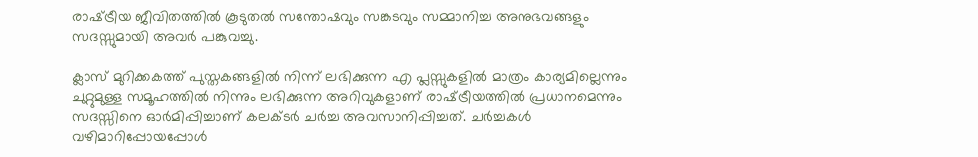രാഷ്‌ട്രീയ ജീവിതത്തില്‍ കൂടുതല്‍ സന്തോഷവും സങ്കടവും സമ്മാനിച്ച അനുഭവങ്ങളും സദസ്സുമായി അവര്‍ പങ്കുവച്ചു.

ക്ലാസ് മുറിക്കകത്ത് പുസ്തകങ്ങളില്‍ നിന്ന് ലഭിക്കുന്ന എ പ്ലസ്സുകളില്‍ മാത്രം കാര്യമില്ലെന്നും ചുറ്റുമുള്ള സമൂഹത്തില്‍ നിന്നും ലഭിക്കുന്ന അറിവുകളാണ് രാഷ്‌ട്രീയത്തില്‍ പ്രധാനമെന്നും സദസ്സിനെ ഓര്‍മിപ്പിച്ചാണ് കലക്ടര്‍ ചര്‍ച്ച അവസാനിപ്പിച്ചത്. ചര്‍ച്ചകള്‍ വഴിമാറിപ്പോയപ്പോള്‍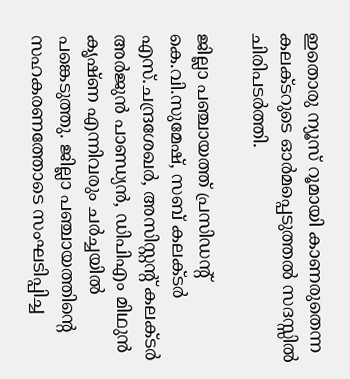ഇതൊരു ന്യൂസ് റൂമായി കാണരുതെന്ന കലക്ടറുടെ ഓര്‍മപ്പെടുത്തല്‍ സദസ്സില്‍ ചിരിപടര്‍ത്തി.

ജില്ലാ പഞ്ചായത്ത് പ്രസിഡന്റ് കെ.വി.സുമേഷ്, സബ് കലക്ടര്‍ എസ്.ചന്ദ്രശേഖര്‍, അസിസ്റ്റന്റ് കലക്ടര്‍ അര്‍ജുന്‍ പാണ്ഡ്യന്‍, ഡിപിഎം മിഥുന്‍ കൃഷ്ണ എന്നിവരും ചര്‍ച്ചയില്‍ പങ്കെടുത്തു. ജില്ലാ പഞ്ചായത്തിന്റെ സഹകരണത്തോടെ സംഘടിപ്പിച്ച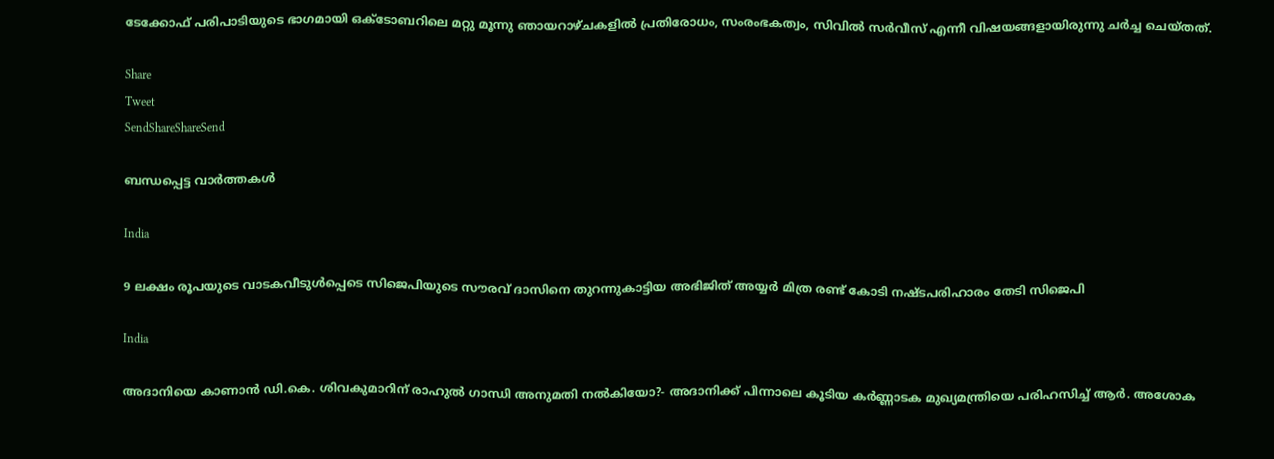ടേക്കോഫ് പരിപാടിയുടെ ഭാഗമായി ഒക്ടോബറിലെ മറ്റു മൂന്നു ഞായറാഴ്ചകളില്‍ പ്രതിരോധം, സംരംഭകത്വം, സിവില്‍ സര്‍വീസ് എന്നീ വിഷയങ്ങളായിരുന്നു ചര്‍ച്ച ചെയ്തത്.

Share
Tweet
SendShareShareSend

ബന്ധപ്പെട്ട വാര്‍ത്തകള്‍

India

9 ലക്ഷം രൂപയുടെ വാടകവീടുള്‍പ്പെടെ സിജെപിയുടെ സൗരവ് ദാസിനെ തുറന്നുകാട്ടിയ അഭിജിത് അയ്യര്‍ മിത്ര രണ്ട് കോടി നഷ്ടപരിഹാരം തേടി സിജെപി

India

അദാനിയെ കാണാന്‍ ഡി.കെ. ശിവകുമാറിന് രാഹുല്‍ ഗാന്ധി അനുമതി നല്‍കിയോ?- അദാനിക്ക് പിന്നാലെ കൂടിയ കര്‍ണ്ണാടക മുഖ്യമന്ത്രിയെ പരിഹസിച്ച് ആര്‍. അശോക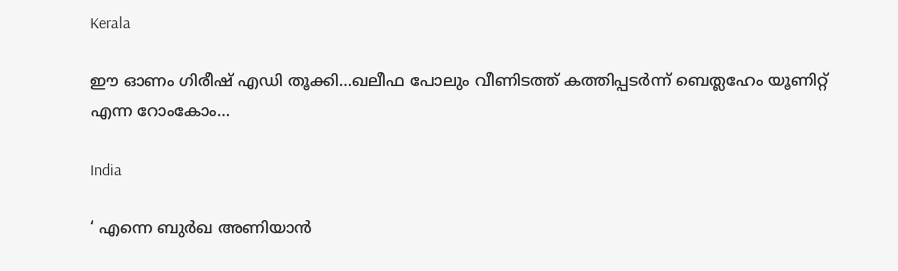Kerala

ഈ ഓണം ഗിരീഷ് എഡി തൂക്കി…ഖലീഫ പോലും വീണിടത്ത് കത്തിപ്പടര്‍ന്ന് ബെത്ലഹേം യൂണിറ്റ് എന്ന റോംകോം…

India

‘ എന്നെ ബുർഖ അണിയാൻ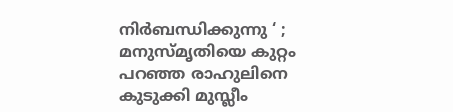നിർബന്ധിക്കുന്നു ‘ ; മനുസ്മൃതിയെ കുറ്റം പറഞ്ഞ രാഹുലിനെ കുടുക്കി മുസ്ലീം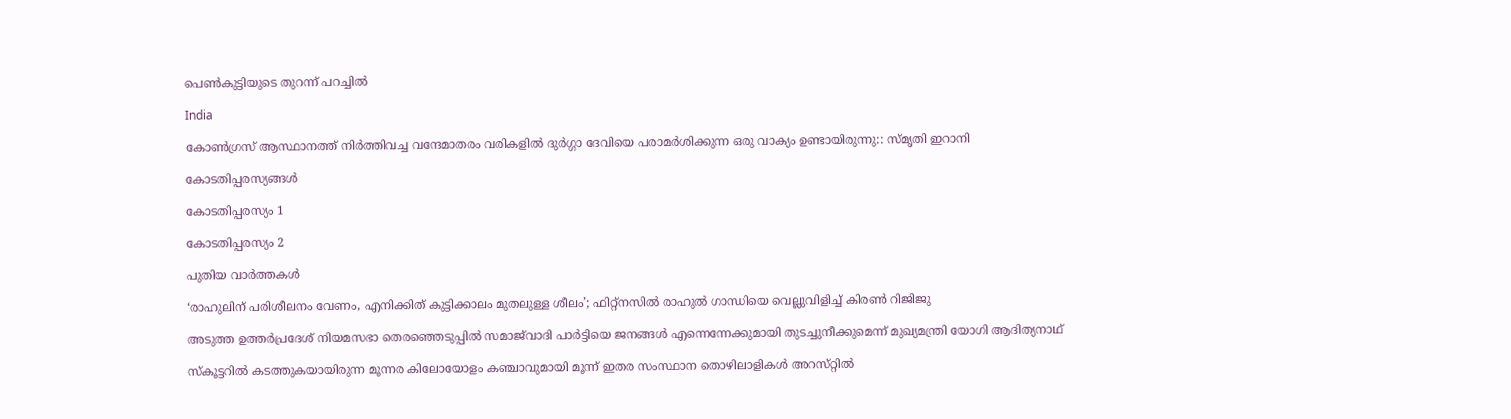പെൺകുട്ടിയുടെ തുറന്ന് പറച്ചിൽ

India

കോൺഗ്രസ് ആസ്ഥാനത്ത് നിർത്തിവച്ച വന്ദേമാതരം വരികളിൽ ദുർഗ്ഗാ ദേവിയെ പരാമർശിക്കുന്ന ഒരു വാക്യം ഉണ്ടായിരുന്നു:: സ്മൃതി ഇറാനി

കോടതിപ്പരസ്യങ്ങള്‍

കോടതിപ്പരസ്യം 1

കോടതിപ്പരസ്യം 2

പുതിയ വാര്‍ത്തകള്‍

‘രാഹുലിന് പരിശീലനം വേണം, എനിക്കിത് കുട്ടിക്കാലം മുതലുള്ള ശീലം’; ഫിറ്റ്‌നസിൽ രാഹുൽ ഗാന്ധിയെ വെല്ലുവിളിച്ച് കിരൺ റിജിജു

അടുത്ത ഉത്തർപ്രദേശ് നിയമസഭാ തെരഞ്ഞെടുപ്പിൽ സമാജ്‌വാദി പാർട്ടിയെ ജനങ്ങൾ എന്നെന്നേക്കുമായി തുടച്ചുനീക്കുമെന്ന് മുഖ്യമന്ത്രി യോഗി ആദിത്യനാഥ്

സ്കൂട്ടറിൽ കടത്തുകയായിരുന്ന മൂന്നര കിലോയോളം കഞ്ചാവുമായി മൂന്ന് ഇതര സംസ്ഥാന തൊഴിലാളികൾ അറസ്‌റ്റിൽ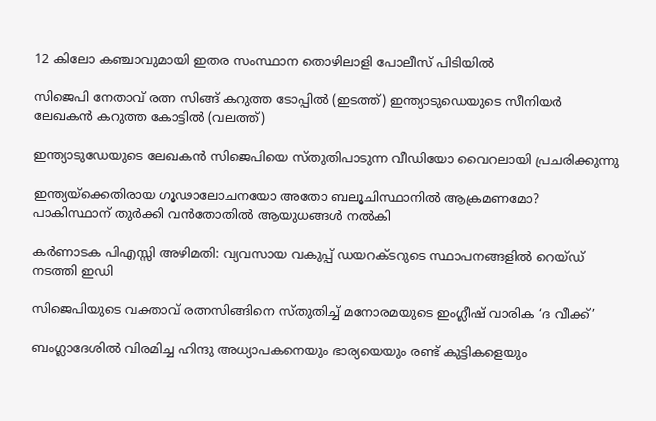12 കിലോ കഞ്ചാവുമായി ഇതര സംസ്ഥാന തൊഴിലാളി പോലീസ് പിടിയിൽ

സിജെപി നേതാവ് രത്ന സിങ്ങ് കറുത്ത ടോപ്പില്‍ (ഇടത്ത്) ഇന്ത്യാടുഡെയുടെ സീനിയര്‍ ലേഖകന്‍ കറുത്ത കോട്ടില്‍ (വലത്ത്)

ഇന്ത്യാടുഡേയുടെ ലേഖകന്‍ സിജെപിയെ സ്തുതിപാടുന്ന വീഡിയോ വൈറലായി പ്രചരിക്കുന്നു

ഇന്ത്യയ്‌ക്കെതിരായ ഗൂഢാലോചനയോ അതോ ബലൂചിസ്ഥാനിൽ ആക്രമണമോ? പാകിസ്ഥാന് തുർക്കി വൻതോതിൽ ആയുധങ്ങൾ നൽകി

കര്‍ണാടക പിഎസ്സി അഴിമതി: വ്യവസായ വകുപ്പ് ഡയറക്ടറുടെ സ്ഥാപനങ്ങളില്‍ റെയ്ഡ് നടത്തി ഇഡി

സിജെപിയുടെ വക്താവ് രത്നസിങ്ങിനെ സ്തുതിച്ച് മനോരമയുടെ ഇംഗ്ലീഷ് വാരിക ‘ദ വീക്ക്’

ബംഗ്ലാദേശിൽ വിരമിച്ച ഹിന്ദു അധ്യാപകനെയും ഭാര്യയെയും രണ്ട് കുട്ടികളെയും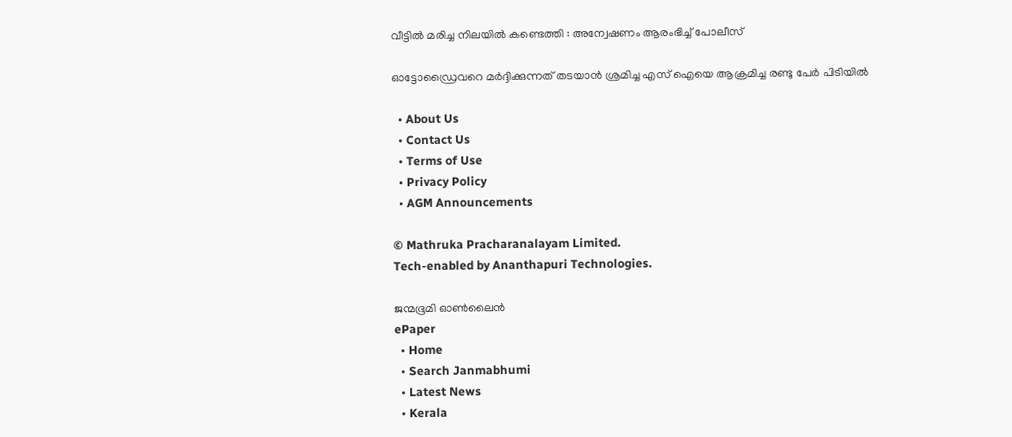വീട്ടിൽ മരിച്ച നിലയിൽ കണ്ടെത്തി : അന്വേഷണം ആരംഭിച്ച് പോലീസ്

ഓട്ടോഡ്രൈവറെ മര്‍ദ്ദിക്കുന്നത് തടയാന്‍ ശ്രമിച്ച എസ് ഐയെ ആക്രമിച്ച രണ്ടു പേര്‍ പിടിയില്‍

  • About Us
  • Contact Us
  • Terms of Use
  • Privacy Policy
  • AGM Announcements

© Mathruka Pracharanalayam Limited.
Tech-enabled by Ananthapuri Technologies.

ജന്മഭൂമി ഓണ്‍ലൈന്‍
ePaper
  • Home
  • Search Janmabhumi
  • Latest News
  • Kerala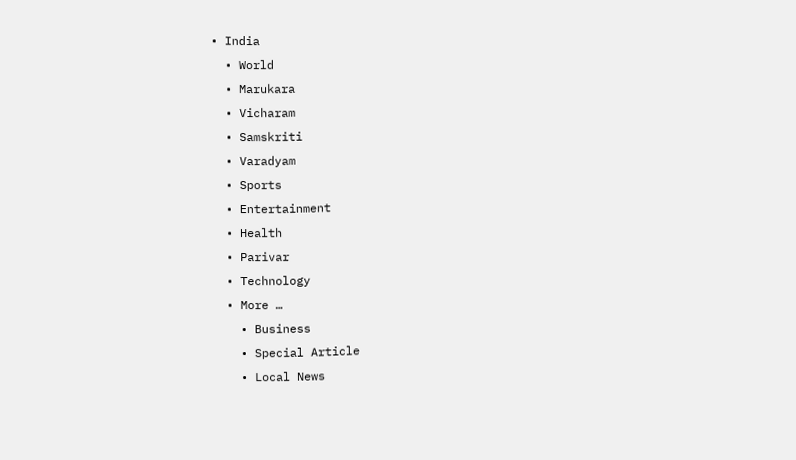• India
  • World
  • Marukara
  • Vicharam
  • Samskriti
  • Varadyam
  • Sports
  • Entertainment
  • Health
  • Parivar
  • Technology
  • More …
    • Business
    • Special Article
    • Local News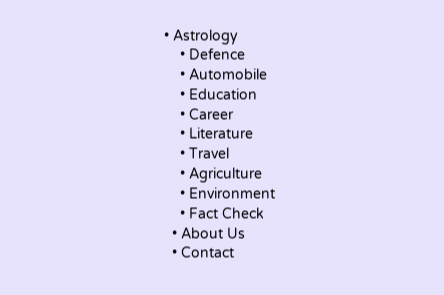• Astrology
    • Defence
    • Automobile
    • Education
    • Career
    • Literature
    • Travel
    • Agriculture
    • Environment
    • Fact Check
  • About Us
  • Contact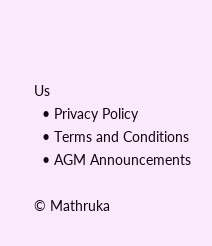Us
  • Privacy Policy
  • Terms and Conditions
  • AGM Announcements

© Mathruka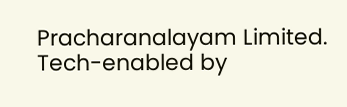Pracharanalayam Limited.
Tech-enabled by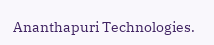Ananthapuri Technologies.